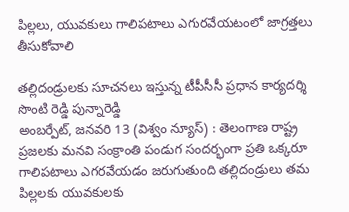పిల్లలు, యువకులు గాలిపటాలు ఎగురవేయటంలో జాగ్రత్తలు తీసుకోవాలి

తల్లిదండ్రులకు సూచనలు ఇస్తున్న టీపీసీసీ ప్రధాన కార్యదర్శి సొంటి రెడ్డి పున్నారెడ్డి
అంబర్పేట్, జనవరి 13 (విశ్వం న్యూస్) : తెలంగాణ రాష్ట్ర ప్రజలకు మనవి సంక్రాంతి పండుగ సందర్భంగా ప్రతి ఒక్కరూ గాలిపటాలు ఎగరవేయడం జరుగుతుంది తల్లిదండ్రులు తమ పిల్లలకు యువకులకు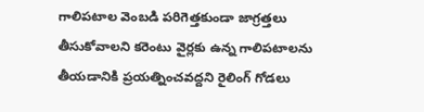గాలిపటాల వెంబడి పరిగెత్తకుండా జాగ్రత్తలు తీసుకోవాలని కరెంటు వైర్లకు ఉన్న గాలిపటాలను తీయడానికి ప్రయత్నించవద్దని రైలింగ్ గోడలు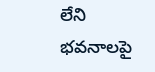లేని భవనాలపై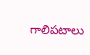గాలిపటాలు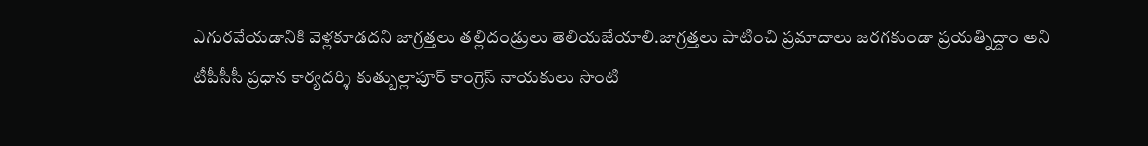ఎగురవేయడానికి వెళ్లకూడదని జాగ్రత్తలు తల్లిదండ్రులు తెలియజేయాలి.జాగ్రత్తలు పాటించి ప్రమాదాలు జరగకుండా ప్రయత్నిద్దాం అని టీపీసీసీ ప్రధాన కార్యదర్శి కుత్బుల్లాపూర్ కాంగ్రెస్ నాయకులు సొంటి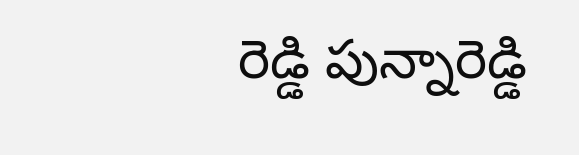రెడ్డి పున్నారెడ్డి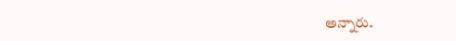అన్నారు.